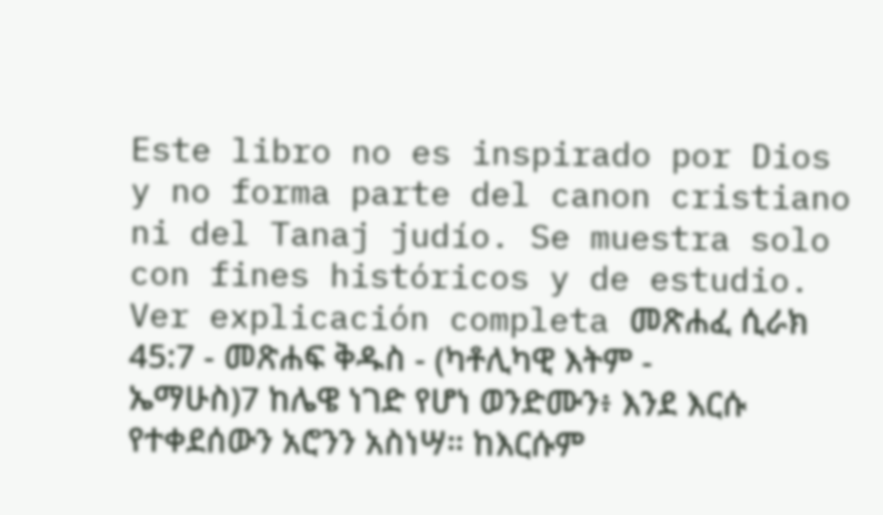Este libro no es inspirado por Dios y no forma parte del canon cristiano ni del Tanaj judío. Se muestra solo con fines históricos y de estudio. Ver explicación completa መጽሐፈ ሲራክ 45:7 - መጽሐፍ ቅዱስ - (ካቶሊካዊ እትም - ኤማሁስ)7 ከሌዌ ነገድ የሆነ ወንድሙን፥ እንደ እርሱ የተቀደሰውን አሮንን አስነሣ። ከእርሱም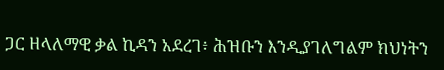ጋር ዘላለማዊ ቃል ኪዳን አደረገ፥ ሕዝቡን እንዲያገለግልም ክህነትን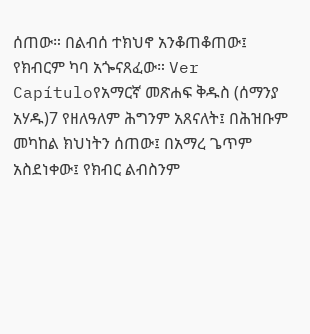ሰጠው። በልብሰ ተክህኖ አንቆጠቆጠው፤ የክብርም ካባ አጐናጸፈው። Ver Capítuloየአማርኛ መጽሐፍ ቅዱስ (ሰማንያ አሃዱ)7 የዘለዓለም ሕግንም አጸናለት፤ በሕዝቡም መካከል ክህነትን ሰጠው፤ በአማረ ጌጥም አስደነቀው፤ የክብር ልብስንም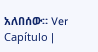አለበሰው። Ver Capítulo |